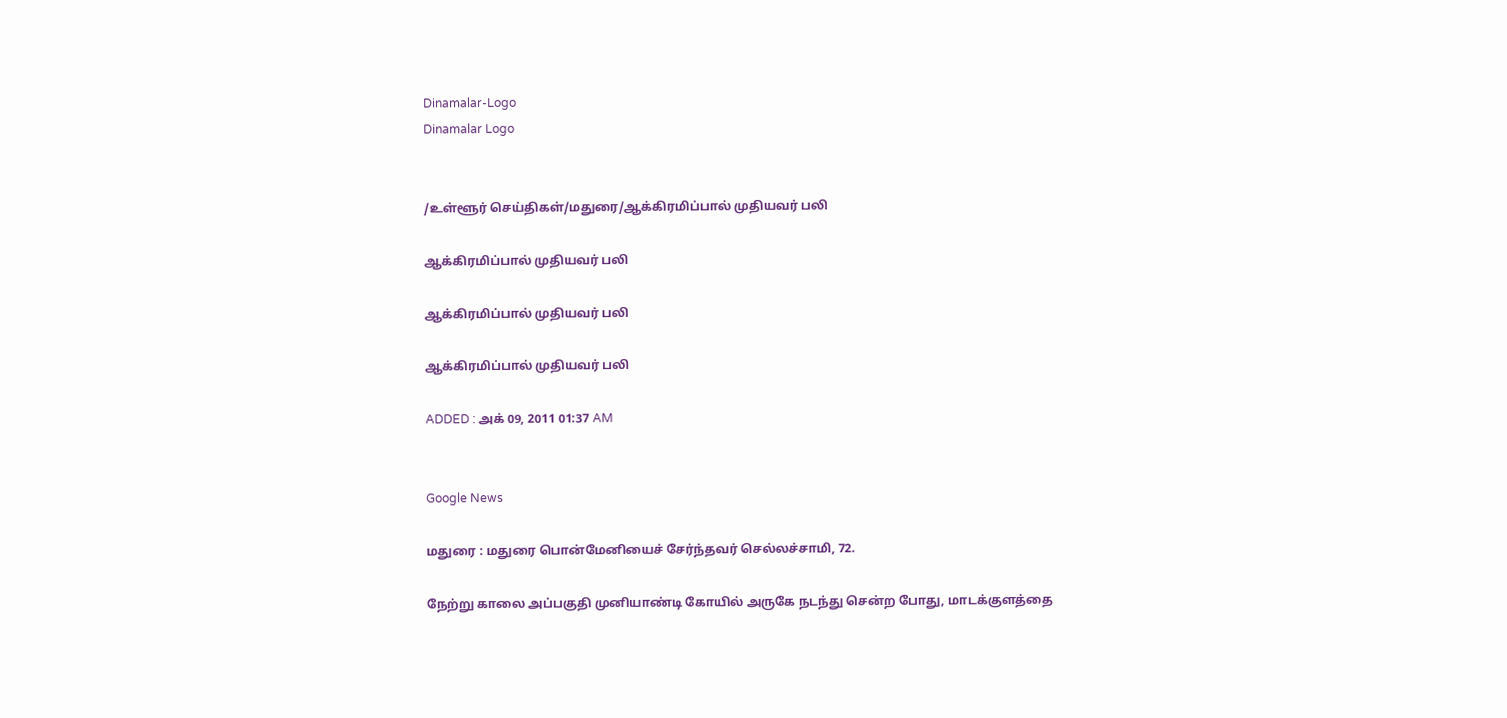Dinamalar-Logo
Dinamalar Logo


/உள்ளூர் செய்திகள்/மதுரை/ஆக்கிரமிப்பால் முதியவர் பலி

ஆக்கிரமிப்பால் முதியவர் பலி

ஆக்கிரமிப்பால் முதியவர் பலி

ஆக்கிரமிப்பால் முதியவர் பலி

ADDED : அக் 09, 2011 01:37 AM


Google News

மதுரை : மதுரை பொன்மேனியைச் சேர்ந்தவர் செல்லச்சாமி, 72.

நேற்று காலை அப்பகுதி முனியாண்டி கோயில் அருகே நடந்து சென்ற போது, மாடக்குளத்தை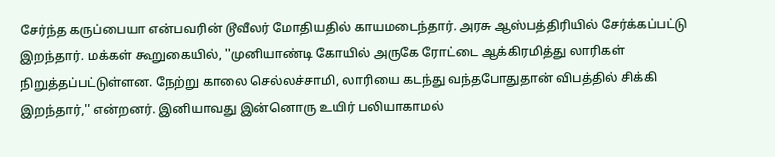சேர்ந்த கருப்பையா என்பவரின் டூவீலர் மோதியதில் காயமடைந்தார். அரசு ஆஸ்பத்திரியில் சேர்க்கப்பட்டு இறந்தார். மக்கள் கூறுகையில், ''முனியாண்டி கோயில் அருகே ரோட்டை ஆக்கிரமித்து லாரிகள் நிறுத்தப்பட்டுள்ளன. நேற்று காலை செல்லச்சாமி, லாரியை கடந்து வந்தபோதுதான் விபத்தில் சிக்கி இறந்தார்,'' என்றனர். இனியாவது இன்னொரு உயிர் பலியாகாமல்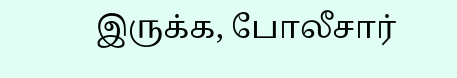இருக்க, போலீசார்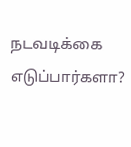நடவடிக்கை எடுப்பார்களா?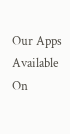Our Apps Available On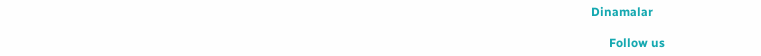Dinamalar

      Follow us